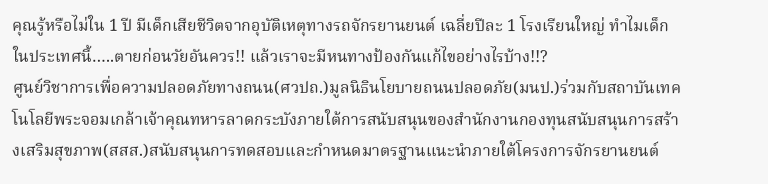คุณรู้หรือไม่ใน 1 ปี มีเด็กเสียชีวิตจากอุบัติเหตุทางรถจักรยานยนต์ เฉลี่ยปีละ 1 โรงเรียนใหญ่ ทำไมเด็กในประเทศนี้…..ตายก่อนวัยอันควร!! แล้วเราจะมีหนทางป้องกันแก้ไขอย่างไรบ้าง!!?
ศูนย์วิชาการเพื่อความปลอดภัยทางถนน(ศวปถ.)มูลนิธินโยบายถนนปลอดภัย(มนป.)ร่วมกับสถาบันเทคโนโลยีพระจอมเกล้าเจ้าคุณทหารลาดกระบังภายใต้การสนับสนุนของสำนักงานกองทุนสนับสนุนการสร้างเสริมสุขภาพ(สสส.)สนับสนุนการทดสอบและกำหนดมาตรฐานแนะนำภายใต้โครงการจักรยานยนต์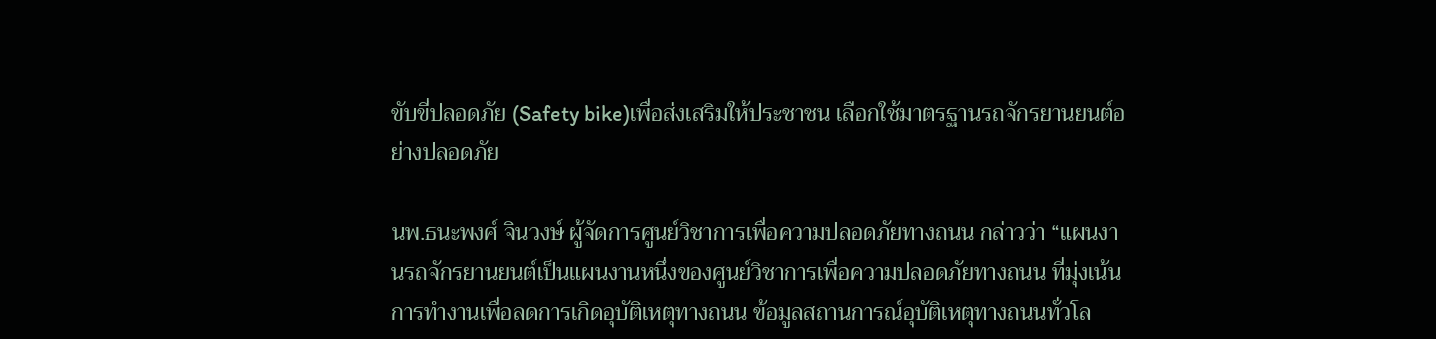ขับขี่ปลอดภัย (Safety bike)เพื่อส่งเสริมให้ประชาชน เลือกใช้มาตรฐานรถจักรยานยนต์อย่างปลอดภัย

นพ.ธนะพงศ์ จินวงษ์ ผู้จัดการศูนย์วิชาการเพื่อความปลอดภัยทางถนน กล่าวว่า “แผนงานรถจักรยานยนต์เป็นแผนงานหนึ่งของศูนย์วิชาการเพื่อความปลอดภัยทางถนน ที่มุ่งเน้นการทำงานเพื่อลดการเกิดอุบัติเหตุทางถนน ข้อมูลสถานการณ์อุบัติเหตุทางถนนทั่วโล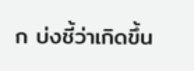ก บ่งชี้ว่าเกิดขึ้น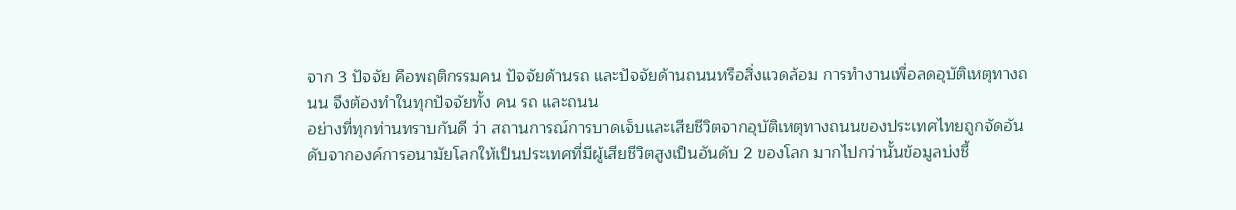จาก 3 ปัจจัย คือพฤติกรรมคน ปัจจัยด้านรถ และปัจจัยด้านถนนหรือสิ่งแวดล้อม การทำงานเพื่อลดอุบัติเหตุทางถนน จึงต้องทำในทุกปัจจัยทั้ง คน รถ และถนน
อย่างที่ทุกท่านทราบกันดี ว่า สถานการณ์การบาดเจ็บและเสียชีวิตจากอุบัติเหตุทางถนนของประเทศไทยถูกจัดอันดับจากองค์การอนามัยโลกให้เป็นประเทศที่มีผู้เสียชีวิตสูงเป็นอันดับ 2 ของโลก มากไปกว่านั้นข้อมูลบ่งชี้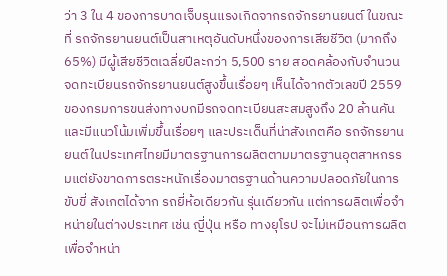ว่า 3 ใน 4 ของการบาดเจ็บรุนแรงเกิดจากรถจักรยานยนต์ ในขณะที่ รถจักรยานยนต์เป็นสาเหตุอันดับหนึ่งของการเสียชีวิต (มากถึง 65%) มีผู้เสียชีวิตเฉลี่ยปีละกว่า 5,500 ราย สอดคล้องกับจำนวนจดทะเบียนรถจักรยานยนต์สูงขึ้นเรื่อยๆ เห็นได้จากตัวเลขปี 2559 ของกรมการขนส่งทางบกมีรถจดทะเบียนสะสมสูงถึง 20 ล้านคันและมีแนวโน้มเพิ่มขึ้นเรื่อยๆ และประเด็นที่น่าสังเกตคือ รถจักรยานยนต์ในประเทศไทยมีมาตรฐานการผลิตตามมาตรฐานอุตสาหกรรมแต่ยังขาดการตระหนักเรื่องมาตรฐานด้านความปลอดภัยในการขับขี่ สังเกตได้จาก รถยี่ห้อเดียวกัน รุ่นเดียวกัน แต่การผลิตเพื่อจำหน่ายในต่างประเทศ เช่น ญี่ปุ่น หรือ ทางยุโรป จะไม่เหมือนการผลิตเพื่อจำหน่า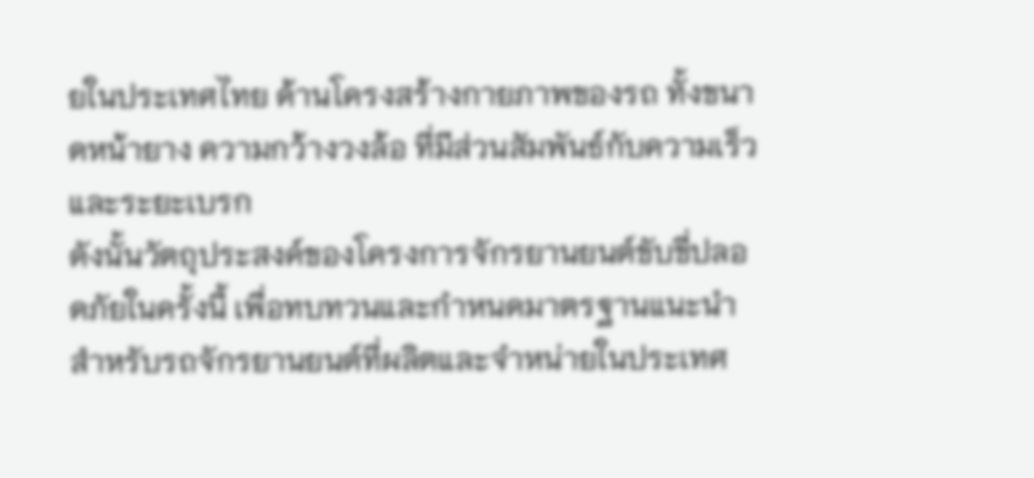ยในประเทศไทย ด้านโครงสร้างกายภาพของรถ ทั้งขนาดหน้ายาง ความกว้างวงล้อ ที่มีส่วนสัมพันธ์กับความเร็วและระยะเบรก
ดังนั้นวัตถุประสงค์ของโครงการจักรยานยนต์ขับขี่ปลอดภัยในครั้งนี้ เพื่อทบทวนและกำหนดมาตรฐานแนะนำสำหรับรถจักรยานยนต์ที่ผลิตและจำหน่ายในประเทศ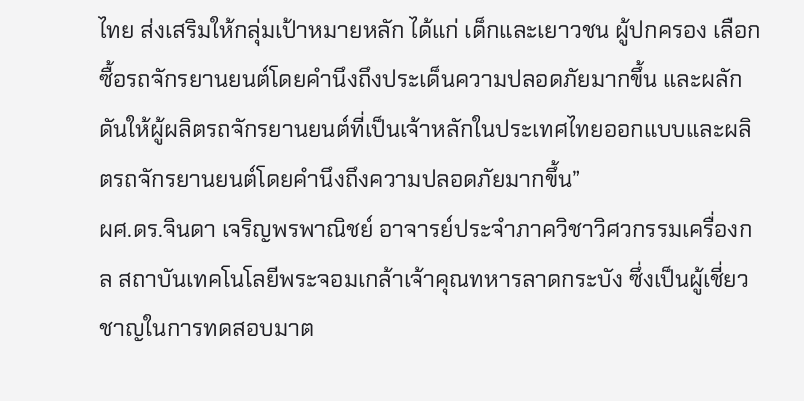ไทย ส่งเสริมให้กลุ่มเป้าหมายหลัก ได้แก่ เด็กและเยาวชน ผู้ปกครอง เลือกซื้อรถจักรยานยนต์โดยคำนึงถึงประเด็นความปลอดภัยมากขึ้น และผลักดันให้ผู้ผลิตรถจักรยานยนต์ที่เป็นเจ้าหลักในประเทศไทยออกแบบและผลิตรถจักรยานยนต์โดยคำนึงถึงความปลอดภัยมากขึ้น”
ผศ.ดร.จินดา เจริญพรพาณิชย์ อาจารย์ประจำภาควิชาวิศวกรรมเครื่องกล สถาบันเทคโนโลยีพระจอมเกล้าเจ้าคุณทหารลาดกระบัง ซึ่งเป็นผู้เชี่ยวชาญในการทดสอบมาต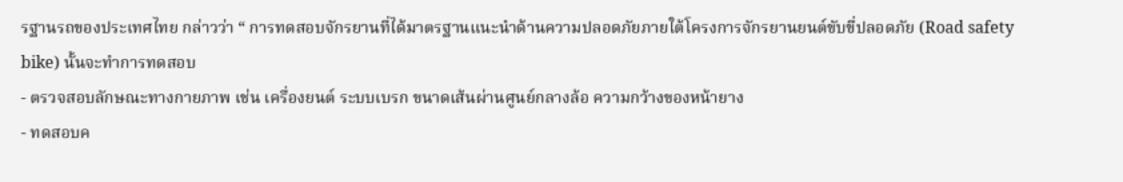รฐานรถของประเทศไทย กล่าวว่า “ การทดสอบจักรยานที่ได้มาตรฐานแนะนำด้านความปลอดภัยภายใต้โครงการจักรยานยนต์ขับขี่ปลอดภัย (Road safety bike) นั้นจะทำการทดสอบ
- ตรวจสอบลักษณะทางกายภาพ เช่น เครื่องยนต์ ระบบเบรก ขนาดเส้นผ่านศูนย์กลางล้อ ความกว้างของหน้ายาง
- ทดสอบค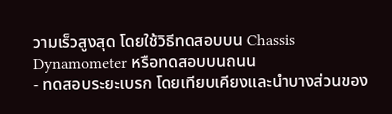วามเร็วสูงสุด โดยใช้วิธีทดสอบบน Chassis Dynamometer หรือทดสอบบนถนน
- ทดสอบระยะเบรก โดยเทียบเคียงและนำบางส่วนของ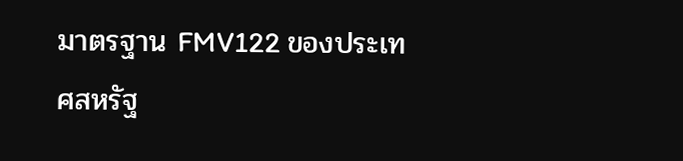มาตรฐาน FMV122 ของประเทศสหรัฐ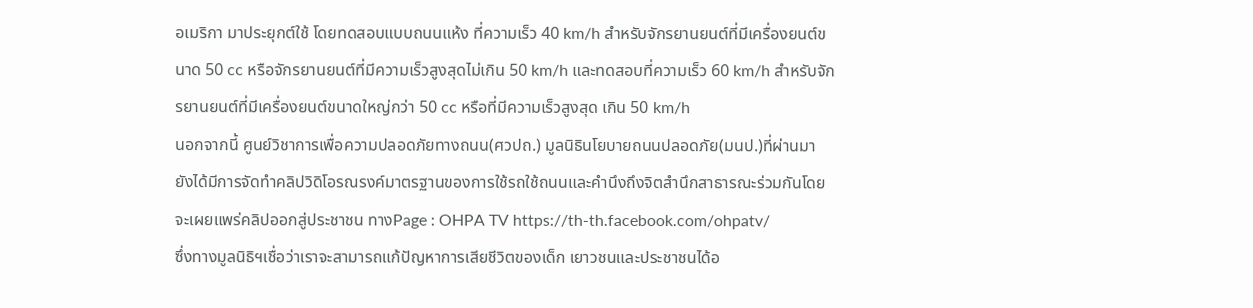อเมริกา มาประยุกต์ใช้ โดยทดสอบแบบถนนแห้ง ที่ความเร็ว 40 km/h สำหรับจักรยานยนต์ที่มีเครื่องยนต์ขนาด 50 cc หรือจักรยานยนต์ที่มีความเร็วสูงสุดไม่เกิน 50 km/h และทดสอบที่ความเร็ว 60 km/h สำหรับจักรยานยนต์ที่มีเครื่องยนต์ขนาดใหญ่กว่า 50 cc หรือที่มีความเร็วสูงสุด เกิน 50 km/h
นอกจากนี้ ศูนย์วิชาการเพื่อความปลอดภัยทางถนน(ศวปถ.) มูลนิธินโยบายถนนปลอดภัย(มนป.)ที่ผ่านมา ยังได้มีการจัดทำคลิปวิดิโอรณรงค์มาตรฐานของการใช้รถใช้ถนนและคำนึงถึงจิตสำนึกสาธารณะร่วมกันโดยจะเผยแพร่คลิปออกสู่ประชาชน ทางPage : OHPA TV https://th-th.facebook.com/ohpatv/
ซึ่งทางมูลนิธิฯเชื่อว่าเราจะสามารถแก้ปัญหาการเสียชีวิตของเด็ก เยาวชนและประชาชนได้อ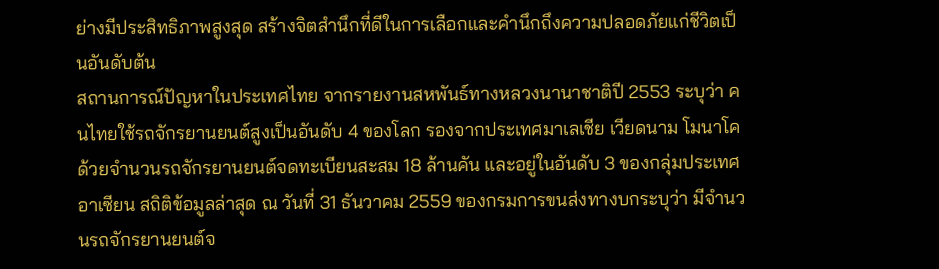ย่างมีประสิทธิภาพสูงสุด สร้างจิตสำนึกที่ดีในการเลือกและคำนึกถึงความปลอดภัยแก่ชีวิตเป็นอันดับต้น
สถานการณ์ปัญหาในประเทศไทย จากรายงานสหพันธ์ทางหลวงนานาชาติปี 2553 ระบุว่า คนไทยใช้รถจักรยานยนต์สูงเป็นอันดับ 4 ของโลก รองจากประเทศมาเลเชีย เวียดนาม โมนาโค ด้วยจำนวนรถจักรยานยนต์จดทะเบียนสะสม 18 ล้านคัน และอยู่ในอันดับ 3 ของกลุ่มประเทศอาเซียน สถิติข้อมูลล่าสุด ณ วันที่ 31 ธันวาคม 2559 ของกรมการขนส่งทางบกระบุว่า มีจำนวนรถจักรยานยนต์จ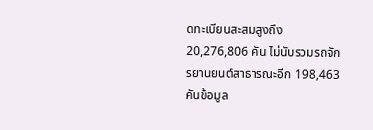ดทะเบียนสะสมสูงถึง 20,276,806 คัน ไม่นับรวมรถจักรยานยนต์สาธารณะอีก 198,463 คันข้อมูล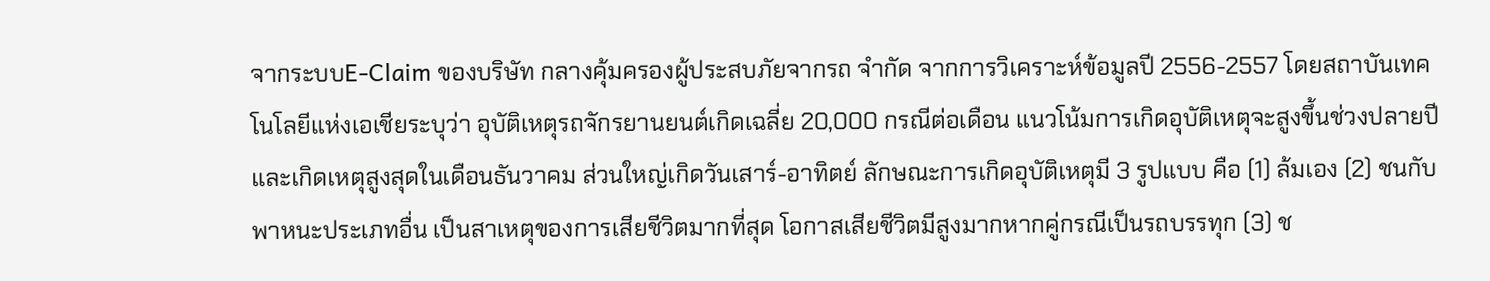จากระบบE-Claim ของบริษัท กลางคุ้มครองผู้ประสบภัยจากรถ จำกัด จากการวิเคราะห์ข้อมูลปี 2556-2557 โดยสถาบันเทคโนโลยีแห่งเอเชียระบุว่า อุบัติเหตุรถจักรยานยนต์เกิดเฉลี่ย 20,000 กรณีต่อเดือน แนวโน้มการเกิดอุบัติเหตุจะสูงขึ้นช่วงปลายปี และเกิดเหตุสูงสุดในเดือนธันวาคม ส่วนใหญ่เกิดวันเสาร์-อาทิตย์ ลักษณะการเกิดอุบัติเหตุมี 3 รูปแบบ คือ (1) ล้มเอง (2) ชนกับพาหนะประเภทอื่น เป็นสาเหตุของการเสียชีวิตมากที่สุด โอกาสเสียชีวิตมีสูงมากหากคู่กรณีเป็นรถบรรทุก (3) ช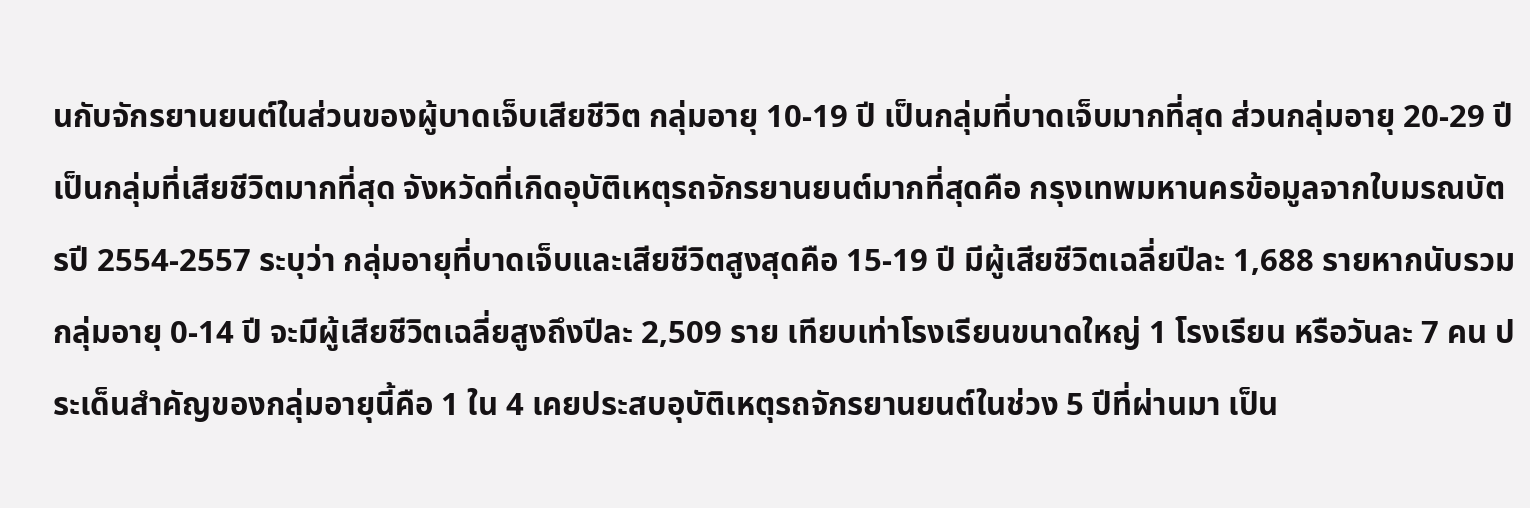นกับจักรยานยนต์ในส่วนของผู้บาดเจ็บเสียชีวิต กลุ่มอายุ 10-19 ปี เป็นกลุ่มที่บาดเจ็บมากที่สุด ส่วนกลุ่มอายุ 20-29 ปี เป็นกลุ่มที่เสียชีวิตมากที่สุด จังหวัดที่เกิดอุบัติเหตุรถจักรยานยนต์มากที่สุดคือ กรุงเทพมหานครข้อมูลจากใบมรณบัตรปี 2554-2557 ระบุว่า กลุ่มอายุที่บาดเจ็บและเสียชีวิตสูงสุดคือ 15-19 ปี มีผู้เสียชีวิตเฉลี่ยปีละ 1,688 รายหากนับรวมกลุ่มอายุ 0-14 ปี จะมีผู้เสียชีวิตเฉลี่ยสูงถึงปีละ 2,509 ราย เทียบเท่าโรงเรียนขนาดใหญ่ 1 โรงเรียน หรือวันละ 7 คน ประเด็นสำคัญของกลุ่มอายุนี้คือ 1 ใน 4 เคยประสบอุบัติเหตุรถจักรยานยนต์ในช่วง 5 ปีที่ผ่านมา เป็น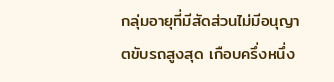กลุ่มอายุที่มีสัดส่วนไม่มีอนุญาตขับรถสูงสุด เกือบครึ่งหนึ่ง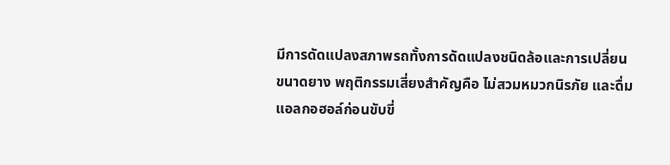มีการดัดแปลงสภาพรถทั้งการดัดแปลงชนิดล้อและการเปลี่ยนขนาดยาง พฤติกรรมเสี่ยงสำคัญคือ ไม่สวมหมวกนิรภัย และดื่มแอลกอฮอล์ก่อนขับขี่